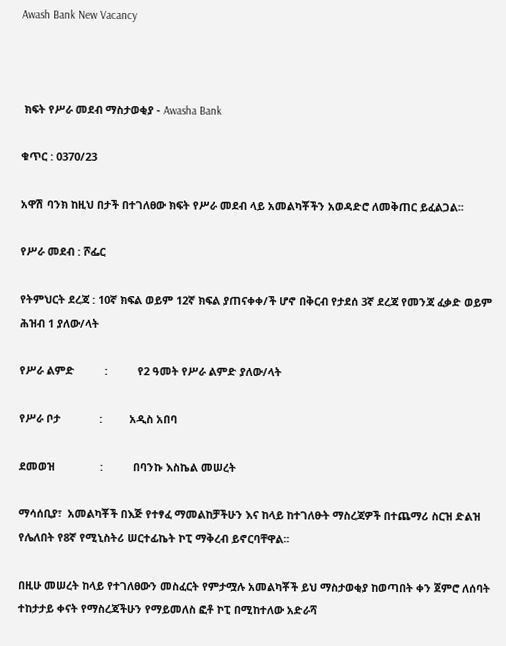Awash Bank New Vacancy



 ክፍት የሥራ መደብ ማስታወቂያ - Awasha Bank

ቁጥር : 0370/23

አዋሽ ባንክ ከዚህ በታች በተገለፀው ክፍት የሥራ መደብ ላይ አመልካቾችን አወዳድሮ ለመቅጠር ይፈልጋል፡፡

የሥራ መደብ : ሾፌር

የትምህርት ደረጃ : 10ኛ ክፍል ወይም 12ኛ ክፍል ያጠናቀቀ/ች ሆኖ በቅርብ የታደሰ 3ኛ ደረጃ የመንጃ ፈቃድ ወይም ሕዝብ 1 ያለው/ላት

የሥራ ልምድ          :          የ2 ዓመት የሥራ ልምድ ያለው/ላት

የሥራ ቦታ             :         አዲስ አበባ

ደመወዝ               :          በባንኩ እስኬል መሠረት

ማሳሰቢያ፣  አመልካቾች በእጅ የተፃፈ ማመልከቻችሁን እና ከላይ ከተገለፁት ማስረጃዎች በተጨማሪ ስርዝ ድልዝ የሌለበት የ8ኛ የሚኒስትሪ ሠርተፊኬት ኮፒ ማቅረብ ይኖርባቸዋል፡፡

በዚሁ መሠረት ከላይ የተገለፀውን መስፈርት የምታሟሉ አመልካቾች ይህ ማስታወቂያ ከወጣበት ቀን ጀምሮ ለሰባት ተከታታይ ቀናት የማስረጃችሁን የማይመለስ ፎቶ ኮፒ በሚከተለው አድራሻ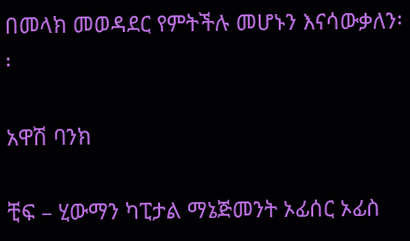በመላክ መወዳደር የምትችሉ መሆኑን እናሳውቃለን፡፡

አዋሽ ባንክ

ቺፍ – ሂውማን ካፒታል ማኔጅመንት ኦፊሰር ኦፊስ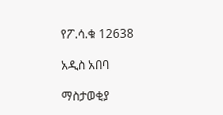የፖ.ሳ.ቁ 12638

አዲስ አበባ

ማስታወቂያ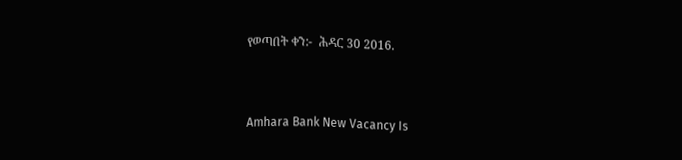የወጣበት ቀን:-  ሕዳር 30 2016.


Amhara Bank New Vacancy Is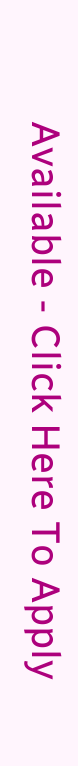Available - Click Here To Apply